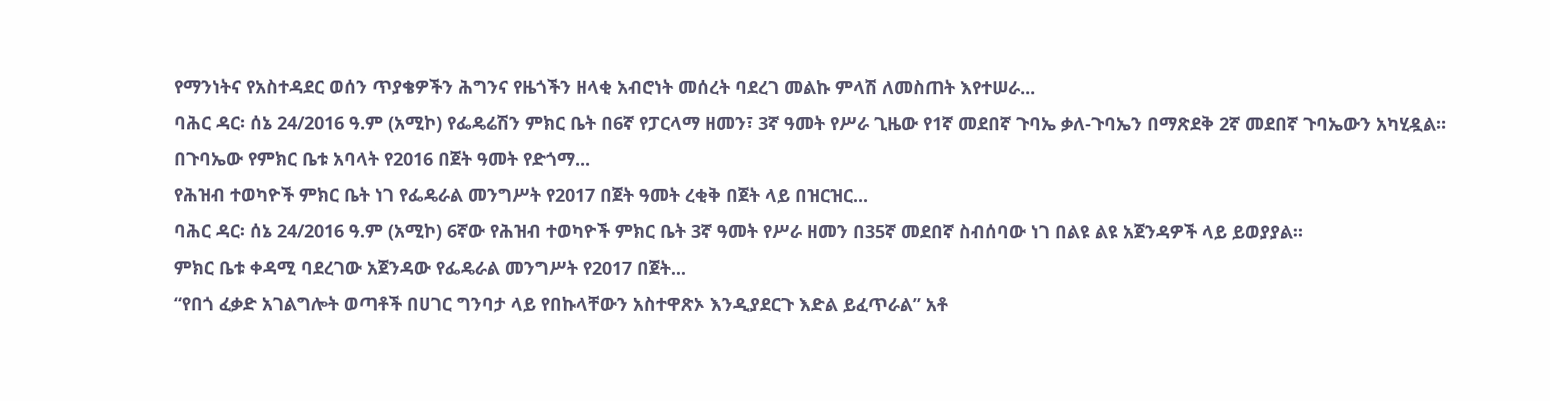የማንነትና የአስተዳደር ወሰን ጥያቄዎችን ሕግንና የዜጎችን ዘላቂ አብሮነት መሰረት ባደረገ መልኩ ምላሽ ለመስጠት እየተሠራ...
ባሕር ዳር፡ ሰኔ 24/2016 ዓ.ም (አሚኮ) የፌዴሬሽን ምክር ቤት በ6ኛ የፓርላማ ዘመን፣ 3ኛ ዓመት የሥራ ጊዜው የ1ኛ መደበኛ ጉባኤ ቃለ-ጉባኤን በማጽደቅ 2ኛ መደበኛ ጉባኤውን አካሂዷል።
በጉባኤው የምክር ቤቱ አባላት የ2016 በጀት ዓመት የድጎማ...
የሕዝብ ተወካዮች ምክር ቤት ነገ የፌዴራል መንግሥት የ2017 በጀት ዓመት ረቂቅ በጀት ላይ በዝርዝር...
ባሕር ዳር፡ ሰኔ 24/2016 ዓ.ም (አሚኮ) 6ኛው የሕዝብ ተወካዮች ምክር ቤት 3ኛ ዓመት የሥራ ዘመን በ35ኛ መደበኛ ስብሰባው ነገ በልዩ ልዩ አጀንዳዎች ላይ ይወያያል።
ምክር ቤቱ ቀዳሚ ባደረገው አጀንዳው የፌዴራል መንግሥት የ2017 በጀት...
“የበጎ ፈቃድ አገልግሎት ወጣቶች በሀገር ግንባታ ላይ የበኩላቸውን አስተዋጽኦ እንዲያደርጉ እድል ይፈጥራል” አቶ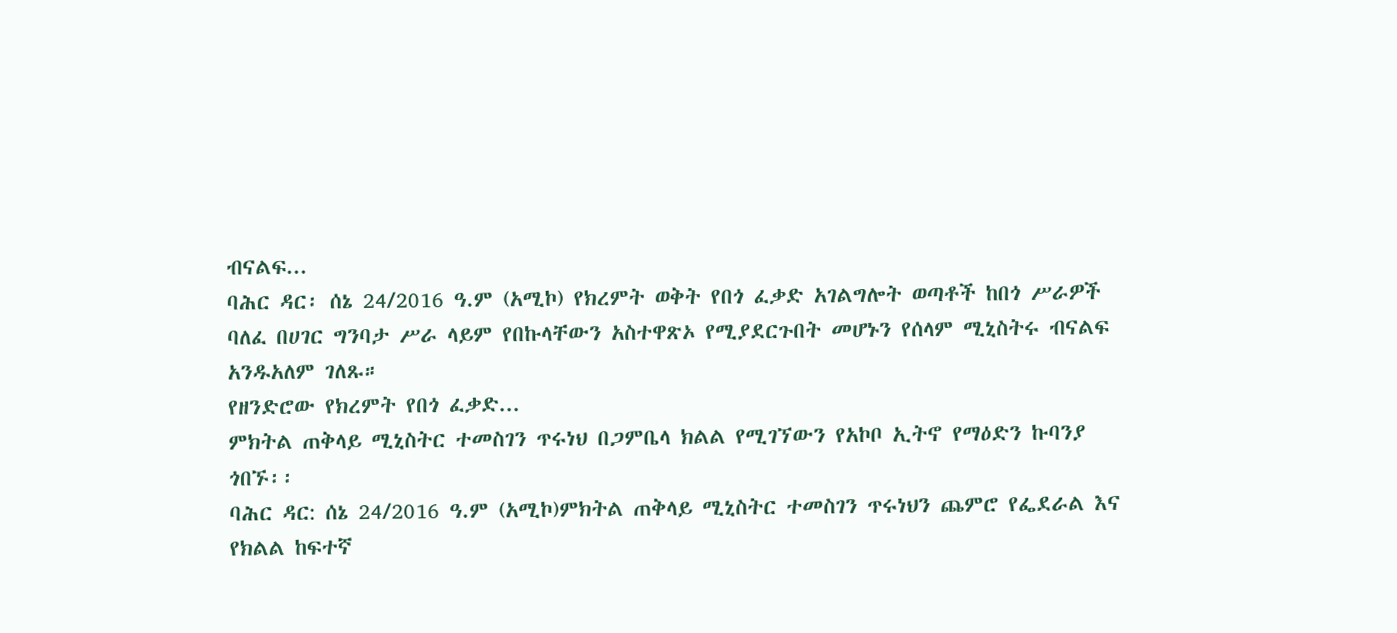ብናልፍ...
ባሕር ዳር፡ ሰኔ 24/2016 ዓ.ም (አሚኮ) የክረምት ወቅት የበጎ ፈቃድ አገልግሎት ወጣቶች ከበጎ ሥራዎች ባለፈ በሀገር ግንባታ ሥራ ላይም የበኩላቸውን አስተዋጽኦ የሚያደርጉበት መሆኑን የሰላም ሚኒስትሩ ብናልፍ አንዱአለም ገለጹ።
የዘንድሮው የክረምት የበጎ ፈቃድ...
ምክትል ጠቅላይ ሚኒስትር ተመስገን ጥሩነህ በጋምቤላ ክልል የሚገኘውን የአኮቦ ኢትኖ የማዕድን ኩባንያ ጎበኙ፡፡
ባሕር ዳር: ሰኔ 24/2016 ዓ.ም (አሚኮ)ምክትል ጠቅላይ ሚኒስትር ተመስገን ጥሩነህን ጨምሮ የፌደራል እና የክልል ከፍተኛ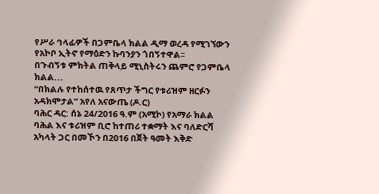የሥራ ኅላፊዎች በጋምቤላ ክልል ዲማ ወረዳ የሚገኘውን የአኮቦ ኢትኖ የማዕድን ኩባንያን ጎበኝተዋል፡፡
በጉብኝቱ ምክትል ጠቅላይ ሚኒስትሩን ጨምሮ የጋምቤላ ክልል...
“በክልሉ የተከሰተዉ የጸጥታ ችግር የቱሪዝም ዘርፉን አዳክሞታል” አየለ አናውጤ (ዶ.ር)
ባሕር ዳር: ሰኔ 24/2016 ዓ.ም (አሚኮ) የአማራ ክልል ባሕል እና ቱሪዝም ቢሮ ከተጠሪ ተቋማት እና ባለድርሻ አካላት ጋር በመኾን በ2016 በጀት ዓመት እቅድ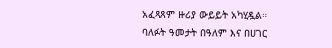አፈጻጸም ዙሪያ ውይይት አካሂዷል።
ባለፉት ዓመታት በዓለም እና በሀገር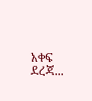አቀፍ ደረጃ...